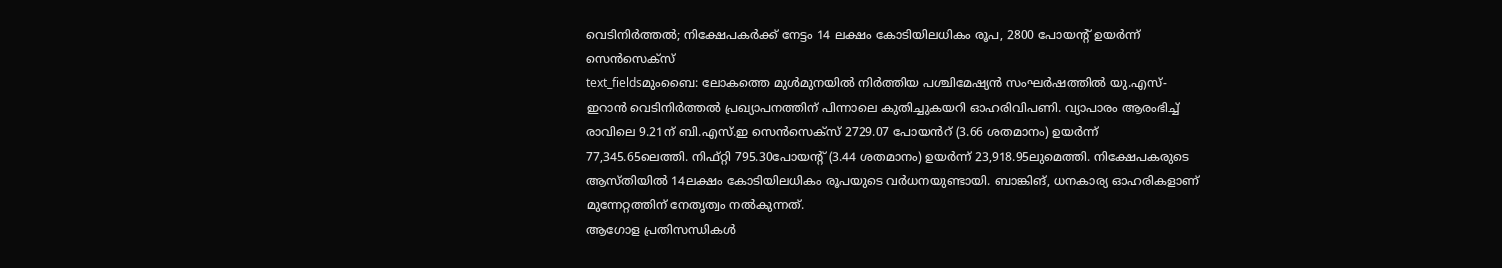വെടിനിർത്തൽ; നിക്ഷേപകർക്ക് നേട്ടം 14 ലക്ഷം കോടിയിലധികം രൂപ, 2800 പോയന്റ് ഉയർന്ന് സെൻസെക്സ്
text_fieldsമുംബൈ: ലോകത്തെ മുൾമുനയിൽ നിർത്തിയ പശ്ചിമേഷ്യൻ സംഘർഷത്തിൽ യു.എസ്- ഇറാൻ വെടിനിർത്തൽ പ്രഖ്യാപനത്തിന് പിന്നാലെ കുതിച്ചുകയറി ഓഹരിവിപണി. വ്യാപാരം ആരംഭിച്ച് രാവിലെ 9.21ന് ബി.എസ്.ഇ സെൻസെക്സ് 2729.07 പോയൻറ് (3.66 ശതമാനം) ഉയർന്ന് 77,345.65ലെത്തി. നിഫ്റ്റി 795.30പോയന്റ് (3.44 ശതമാനം) ഉയർന്ന് 23,918.95ലുമെത്തി. നിക്ഷേപകരുടെ ആസ്തിയിൽ 14ലക്ഷം കോടിയിലധികം രൂപയുടെ വർധനയുണ്ടായി. ബാങ്കിങ്, ധനകാര്യ ഓഹരികളാണ് മുന്നേറ്റത്തിന് നേതൃത്വം നൽകുന്നത്.
ആഗോള പ്രതിസന്ധികൾ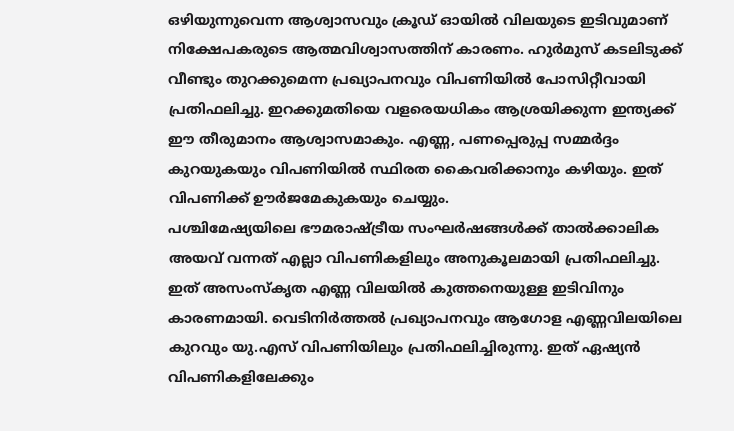ഒഴിയുന്നുവെന്ന ആശ്വാസവും ക്രൂഡ് ഓയിൽ വിലയുടെ ഇടിവുമാണ് നിക്ഷേപകരുടെ ആത്മവിശ്വാസത്തിന് കാരണം. ഹുർമുസ് കടലിടുക്ക് വീണ്ടും തുറക്കുമെന്ന പ്രഖ്യാപനവും വിപണിയിൽ പോസിറ്റീവായി പ്രതിഫലിച്ചു. ഇറക്കുമതിയെ വളരെയധികം ആശ്രയിക്കുന്ന ഇന്ത്യക്ക് ഈ തീരുമാനം ആശ്വാസമാകും. എണ്ണ, പണപ്പെരുപ്പ സമ്മർദ്ദം കുറയുകയും വിപണിയിൽ സ്ഥിരത കൈവരിക്കാനും കഴിയും. ഇത് വിപണിക്ക് ഊർജമേകുകയും ചെയ്യും.
പശ്ചിമേഷ്യയിലെ ഭൗമരാഷ്ട്രീയ സംഘർഷങ്ങൾക്ക് താൽക്കാലിക അയവ് വന്നത് എല്ലാ വിപണികളിലും അനുകൂലമായി പ്രതിഫലിച്ചു. ഇത് അസംസ്കൃത എണ്ണ വിലയിൽ കുത്തനെയുള്ള ഇടിവിനും കാരണമായി. വെടിനിർത്തൽ പ്രഖ്യാപനവും ആഗോള എണ്ണവിലയിലെ കുറവും യു.എസ് വിപണിയിലും പ്രതിഫലിച്ചിരുന്നു. ഇത് ഏഷ്യൻ വിപണികളിലേക്കും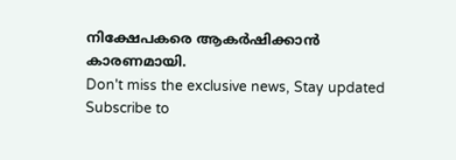നിക്ഷേപകരെ ആകർഷിക്കാൻ കാരണമായി.
Don't miss the exclusive news, Stay updated
Subscribe to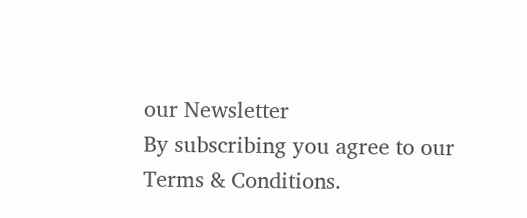our Newsletter
By subscribing you agree to our Terms & Conditions.